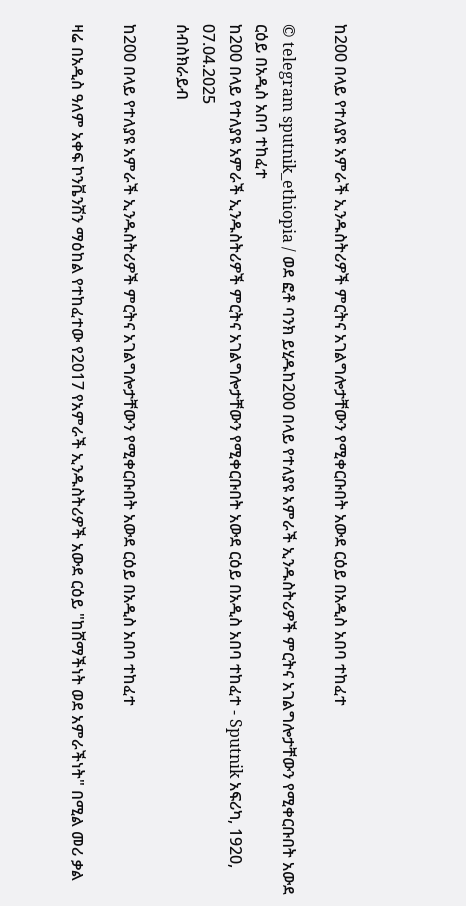ከ200 በላይ የተለያዩ አምራች ኢንዱስትሪዎች ምርትና አገልግሎታቸውን የሚቀርቡበት አውደ ርዕይ በአዲስ አበባ ተከፈተ

© telegram sputnik_ethiopia / ወደ ፎቶ ባንክ ይሂዱከ200 በላይ የተለያዩ አምራች ኢንዱስትሪዎች ምርትና አገልግሎታቸውን የሚቀርቡበት አውደ ርዕይ በአዲስ አበባ ተከፈተ
ከ200 በላይ የተለያዩ አምራች ኢንዱስትሪዎች ምርትና አገልግሎታቸውን የሚቀርቡበት አውደ ርዕይ በአዲስ አበባ ተከፈተ - Sputnik አፍሪካ, 1920, 07.04.2025
ሰብስክራይብ

ከ200 በላይ የተለያዩ አምራች ኢንዱስትሪዎች ምርትና አገልግሎታቸውን የሚቀርቡበት አውደ ርዕይ በአዲስ አበባ ተከፈተ

ዛሬ በአዲስ ዓለም አቀፍ ኮንቬንሽን ማዕከል የተከፈተው የ2017 የአምራች ኢንዱስትሪዎች አውደ ርዕይ "ከሸማችነት ወደ አምራችነት" በሚል መሪ ቃል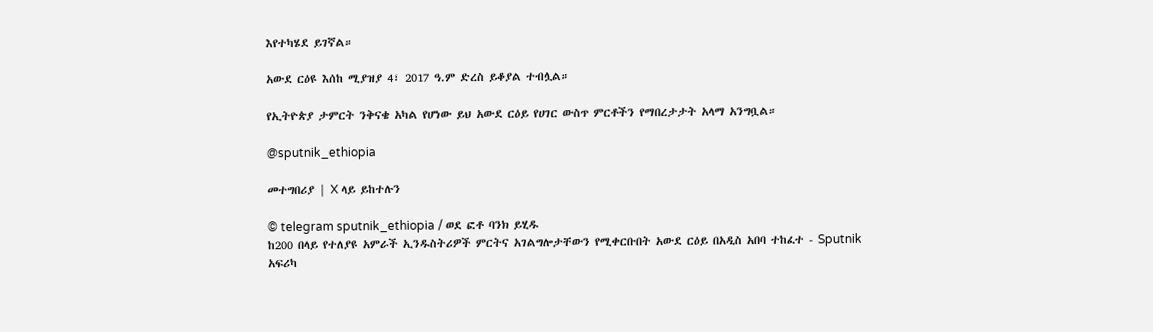እየተካሄደ ይገኛል።

አውደ ርዕዩ እሰከ ሚያዝያ 4፣ 2017 ዓ.ም ድረስ ይቆያል ተብሏል።

የኢትዮጵያ ታምርት ንቅናቄ አካል የሆነው ይህ አውደ ርዕይ የሀገር ውስጥ ምርቶችን የማበረታታት አላማ አንግቧል።

@sputnik_ethiopia

መተግበሪያ | X ላይ ይከተሉን

© telegram sputnik_ethiopia / ወደ ፎቶ ባንክ ይሂዱ
ከ200 በላይ የተለያዩ አምራች ኢንዱስትሪዎች ምርትና አገልግሎታቸውን የሚቀርቡበት አውደ ርዕይ በአዲስ አበባ ተከፈተ - Sputnik አፍሪካ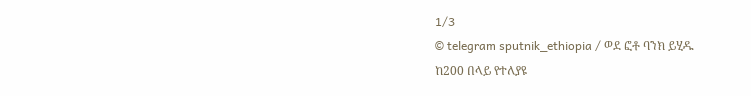1/3
© telegram sputnik_ethiopia / ወደ ፎቶ ባንክ ይሂዱ
ከ200 በላይ የተለያዩ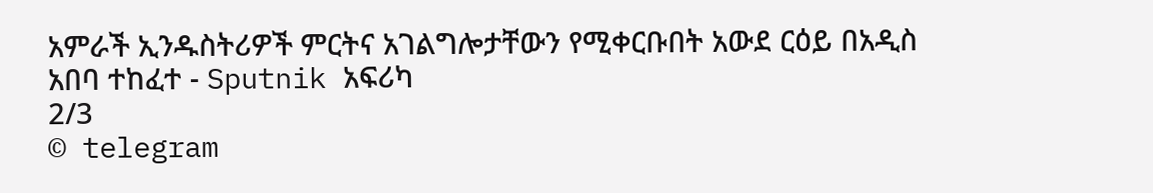አምራች ኢንዱስትሪዎች ምርትና አገልግሎታቸውን የሚቀርቡበት አውደ ርዕይ በአዲስ አበባ ተከፈተ - Sputnik አፍሪካ
2/3
© telegram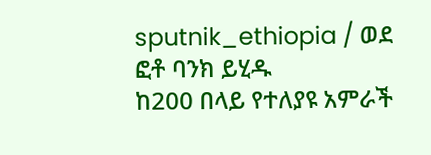sputnik_ethiopia / ወደ ፎቶ ባንክ ይሂዱ
ከ200 በላይ የተለያዩ አምራች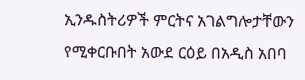ኢንዱስትሪዎች ምርትና አገልግሎታቸውን የሚቀርቡበት አውደ ርዕይ በአዲስ አበባ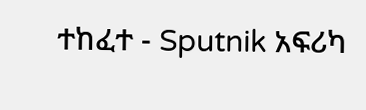ተከፈተ - Sputnik አፍሪካ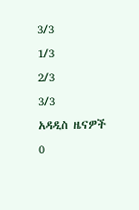3/3
1/3
2/3
3/3
አዳዲስ ዜናዎች
0